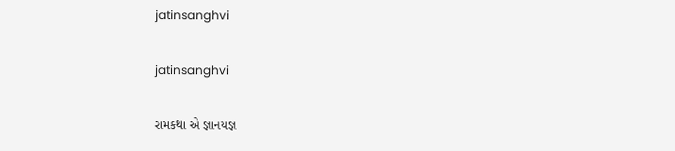jatinsanghvi

jatinsanghvi

રામકથા એ જ્ઞાનયજ્ઞ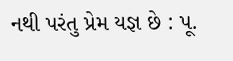નથી પરંતુ પ્રેમ યજ્ઞ છે : પૂ.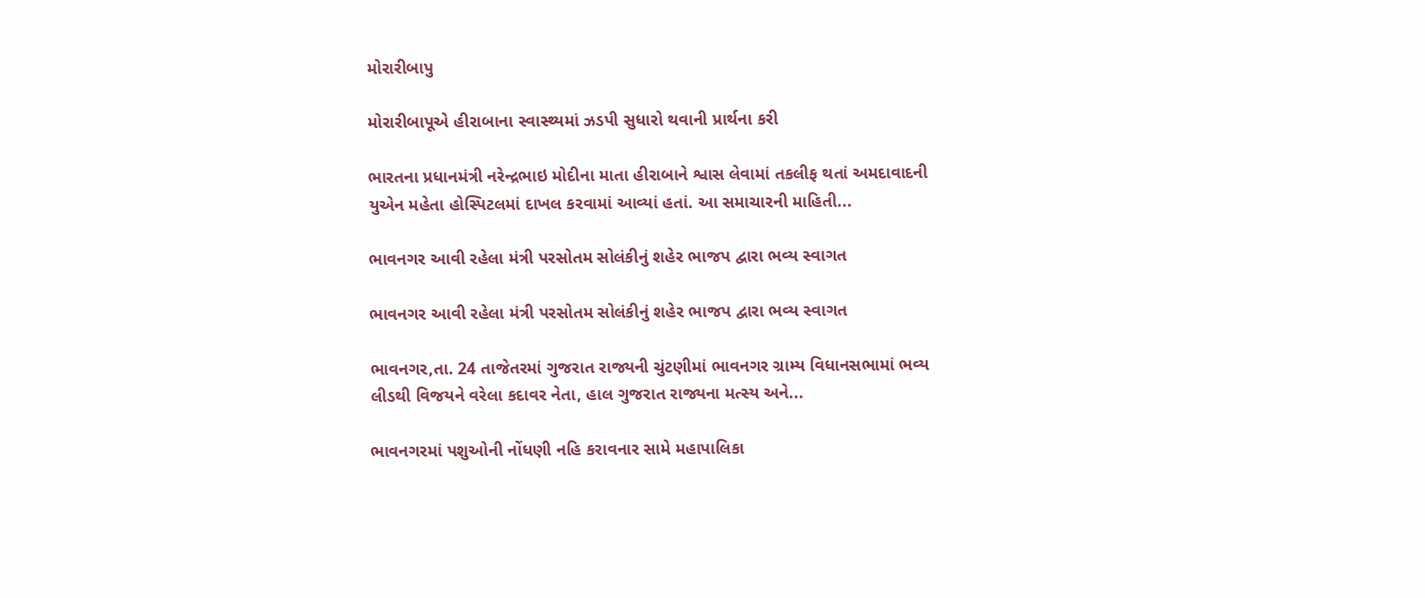મોરારીબાપુ

મોરારીબાપૂએ હીરાબાના સ્વાસ્થ્યમાં ઝડપી સુધારો થવાની પ્રાર્થના કરી

ભારતના પ્રધાનમંત્રી નરેન્દ્રભાઇ મોદીના માતા હીરાબાને શ્વાસ લેવામાં તકલીફ થતાં અમદાવાદની યુએન મહેતા હોસ્પિટલમાં દાખલ કરવામાં આવ્યાં હતાં. આ સમાચારની માહિતી...

ભાવનગર આવી રહેલા મંત્રી પરસોતમ સોલંકીનું શહેર ભાજપ દ્વારા ભવ્ય સ્વાગત

ભાવનગર આવી રહેલા મંત્રી પરસોતમ સોલંકીનું શહેર ભાજપ દ્વારા ભવ્ય સ્વાગત

ભાવનગર,તા. 24 તાજેતરમાં ગુજરાત રાજ્યની ચુંટણીમાં ભાવનગર ગ્રામ્ય વિધાનસભામાં ભવ્ય લીડથી વિજયને વરેલા કદાવર નેતા, હાલ ગુજરાત રાજ્યના મત્સ્ય અને...

ભાવનગરમાં પશુઓની નોંધણી નહિ કરાવનાર સામે મહાપાલિકા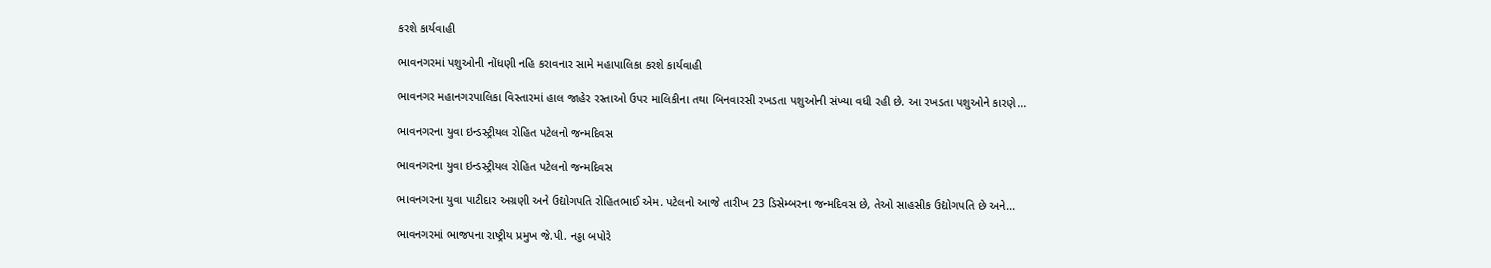કરશે કાર્યવાહી

ભાવનગરમાં પશુઓની નોંધણી નહિ કરાવનાર સામે મહાપાલિકા કરશે કાર્યવાહી

ભાવનગર મહાનગરપાલિકા વિસ્તારમાં હાલ જાહેર રસ્તાઓ ઉપર માલિકીના તથા બિનવારસી રખડતા પશુઓની સંખ્યા વધી રહી છે. આ રખડતા પશુઓને કારણે...

ભાવનગરના યુવા ઇન્ડસ્ટ્રીયલ રોહિત પટેલનો જન્મદિવસ

ભાવનગરના યુવા ઇન્ડસ્ટ્રીયલ રોહિત પટેલનો જન્મદિવસ

ભાવનગરના યુવા પાટીદાર અગ્રણી અને ઉદ્યોગપતિ રોહિતભાઈ એમ. પટેલનો આજે તારીખ 23 ડિસેમ્બરના જન્મદિવસ છે, તેઓ સાહસીક ઉદ્યોગપતિ છે અને...

ભાવનગરમાં ભાજપના રાષ્ટ્રીય પ્રમુખ જે.પી. નડ્ડા બપોરે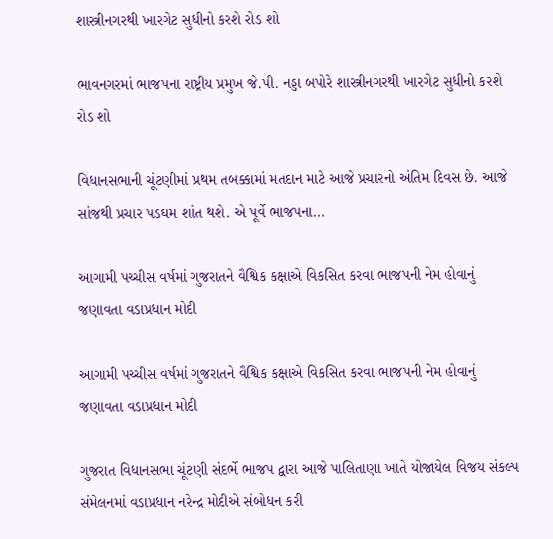શાસ્ત્રીનગરથી ખારગેટ સુધીનો કરશે રોડ શો

ભાવનગરમાં ભાજપના રાષ્ટ્રીય પ્રમુખ જે.પી. નડ્ડા બપોરે શાસ્ત્રીનગરથી ખારગેટ સુધીનો કરશે રોડ શો

વિધાનસભાની ચૂંટણીમાં પ્રથમ તબક્કામાં મતદાન માટે આજે પ્રચારનો અંતિમ દિવસ છે. આજે સાંજથી પ્રચાર પડઘમ શાંત થશે. એ પૂર્વે ભાજપના...

આગામી પચ્ચીસ વર્ષમાં ગુજરાતને વૈશ્વિક કક્ષાએ વિકસિત કરવા ભાજપની નેમ હોવાનું જણાવતા વડાપ્રધાન મોદી

આગામી પચ્ચીસ વર્ષમાં ગુજરાતને વૈશ્વિક કક્ષાએ વિકસિત કરવા ભાજપની નેમ હોવાનું જણાવતા વડાપ્રધાન મોદી

ગુજરાત વિધાનસભા ચૂંટણી સંદર્ભે ભાજપ દ્વારા આજે પાલિતાણા ખાતે યોજાયેલ વિજય સંકલ્પ સંમેલનમાં વડાપ્રધાન નરેન્દ્ર મોદીએ સંબોધન કરી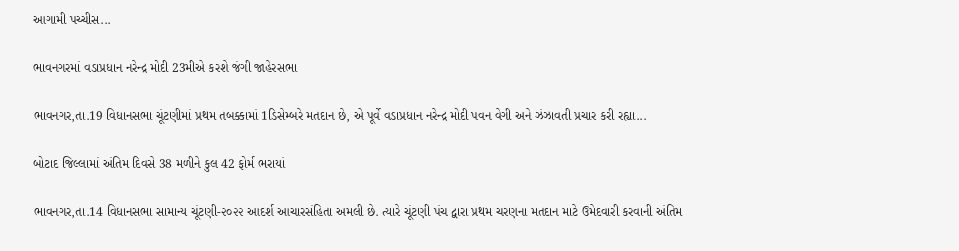આગામી પચ્ચીસ...

ભાવનગરમાં વડાપ્રધાન નરેન્દ્ર મોદી 23મીએ કરશે જંગી જાહેરસભા

ભાવનગર,તા.19 વિધાનસભા ચૂંટણીમાં પ્રથમ તબક્કામાં 1ડિસેમ્બરે મતદાન છે, એ પૂર્વે વડાપ્રધાન નરેન્દ્ર મોદી પવન વેગી અને ઝંઝાવતી પ્રચાર કરી રહ્યા...

બોટાદ જિલ્લામાં અંતિમ દિવસે 38 મળીને કુલ 42 ફોર્મ ભરાયાં

ભાવનગર,તા.14 વિધાનસભા સામાન્ય ચૂંટણી-૨૦૨૨ આદર્શ આચારસંહિતા અમલી છે. ત્યારે ચૂંટણી પંચ દ્વારા પ્રથમ ચરણના મતદાન માટે ઉમેદવારી કરવાની અંતિમ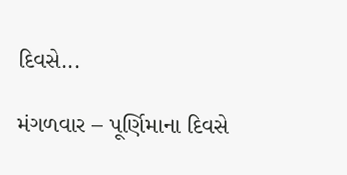દિવસે...

મંગળવાર – પૂર્ણિમાના દિવસે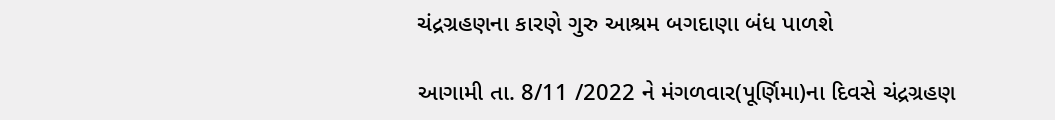ચંદ્રગ્રહણના કારણે ગુરુ આશ્રમ બગદાણા બંધ પાળશે

આગામી તા. 8/11 /2022 ને મંગળવાર(પૂર્ણિમા)ના દિવસે ચંદ્રગ્રહણ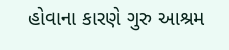હોવાના કારણે ગુરુ આશ્રમ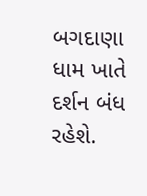બગદાણા ધામ ખાતે દર્શન બંધ રહેશે.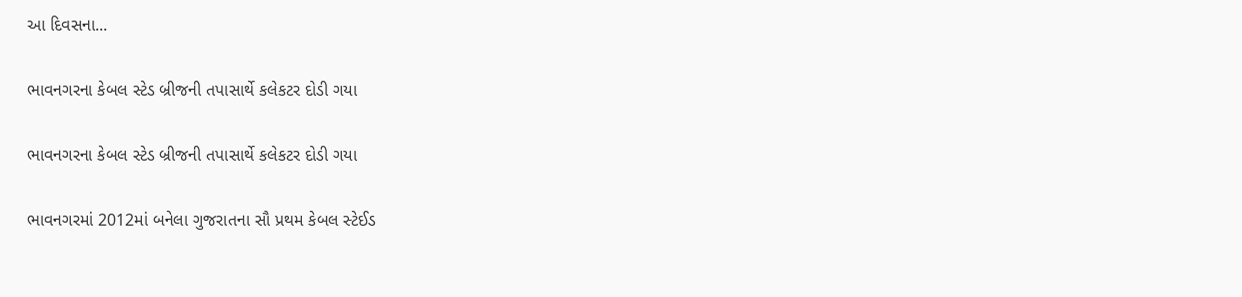આ દિવસના...

ભાવનગરના કેબલ સ્ટેડ બ્રીજની તપાસાર્થે કલેકટર દોડી ગયા

ભાવનગરના કેબલ સ્ટેડ બ્રીજની તપાસાર્થે કલેકટર દોડી ગયા

ભાવનગરમાં 2012માં બનેલા ગુજરાતના સૌ પ્રથમ કેબલ સ્ટેઈડ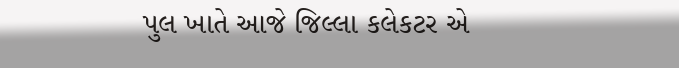પુલ ખાતે આજે જિલ્લા કલેકટર એ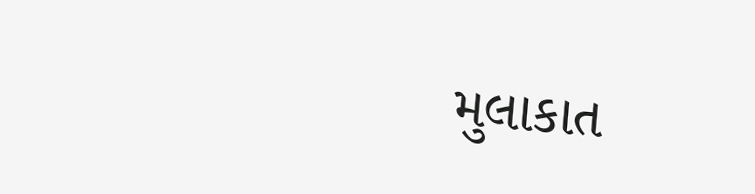મુલાકાત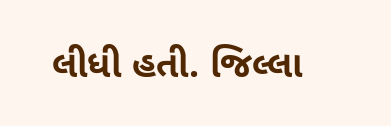લીધી હતી. જિલ્લા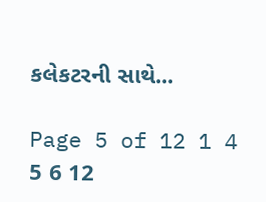કલેકટરની સાથે...

Page 5 of 12 1 4 5 6 12